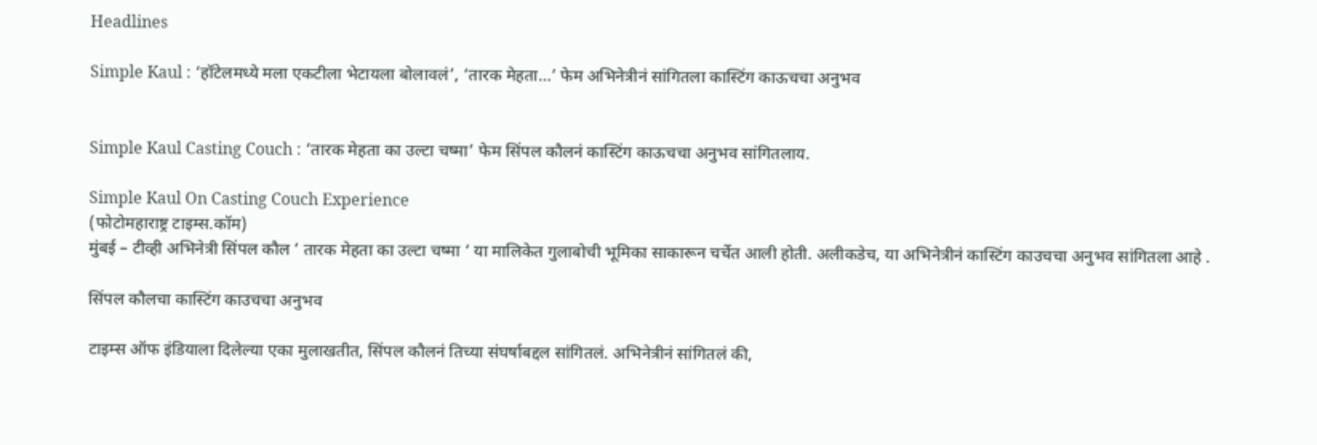Headlines

Simple Kaul : ‘हॉटेलमध्ये मला एकटीला भेटायला बोलावलं’, ‘तारक मेहता…’ फेम अभिनेत्रीनं सांगितला कास्टिंग काऊचचा अनुभव


Simple Kaul Casting Couch : ‘तारक मेहता का उल्टा चष्मा’ फेम सिंपल कौलनं कास्टिंग काऊचचा अनुभव सांगितलाय.

Simple Kaul On Casting Couch Experience
(फोटोमहाराष्ट्र टाइम्स.कॉम)
मुंबई – टीव्ही अभिनेत्री सिंपल कौल ‘ तारक मेहता का उल्टा चष्मा ‘ या मालिकेत गुलाबोची भूमिका साकारून चर्चेत आली होती. अलीकडेच, या अभिनेत्रीनं कास्टिंग काउचचा अनुभव सांगितला आहे .

सिंपल कौलचा कास्टिंग काउचचा अनुभव

टाइम्स ऑफ इंडियाला दिलेल्या एका मुलाखतीत, सिंपल कौलनं तिच्या संघर्षाबद्दल सांगितलं. अभिनेत्रीनं सांगितलं की,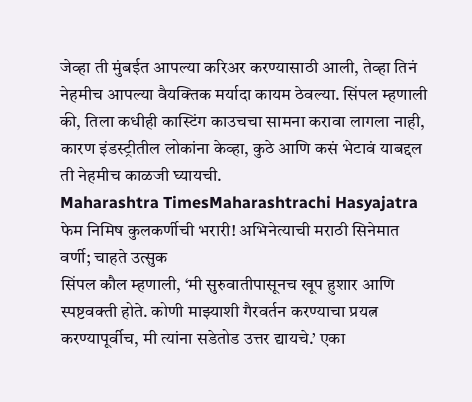जेव्हा ती मुंबईत आपल्या करिअर करण्यासाठी आली, तेव्हा तिनं नेहमीच आपल्या वैयक्तिक मर्यादा कायम ठेवल्या. सिंपल म्हणाली की, तिला कधीही कास्टिंग काउचचा सामना करावा लागला नाही, कारण इंडस्ट्रीतील लोकांना केव्हा, कुठे आणि कसं भेटावं याबद्दल ती नेहमीच काळजी घ्यायची.
Maharashtra TimesMaharashtrachi Hasyajatra फेम निमिष कुलकर्णीची भरारी! अभिनेत्याची मराठी सिनेमात वर्णी; चाहते उत्सुक
सिंपल कौल म्हणाली, ‘मी सुरुवातीपासूनच खूप हुशार आणि स्पष्टवक्ती होते. कोणी माझ्याशी गैरवर्तन करण्याचा प्रयत्न करण्यापूर्वीच, मी त्यांना सडेतोड उत्तर द्यायचे.’ एका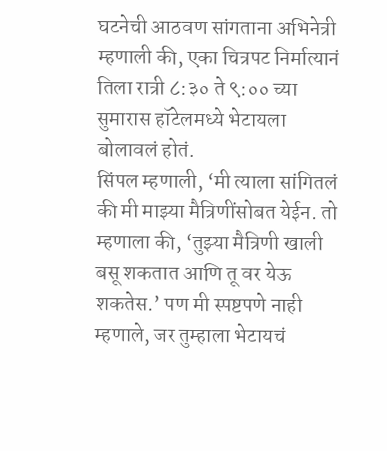घटनेची आठवण सांगताना अभिनेत्री म्हणाली की, एका चित्रपट निर्मात्यानं तिला रात्री ८:३० ते ९:०० च्या सुमारास हॉटेलमध्ये भेटायला बोलावलं होतं.
सिंपल म्हणाली, ‘मी त्याला सांगितलं की मी माझ्या मैत्रिणींसोबत येईन. तो म्हणाला की, ‘तुझ्या मैत्रिणी खाली बसू शकतात आणि तू वर येऊ शकतेस.’ पण मी स्पष्टपणे नाही म्हणाले, जर तुम्हाला भेटायचं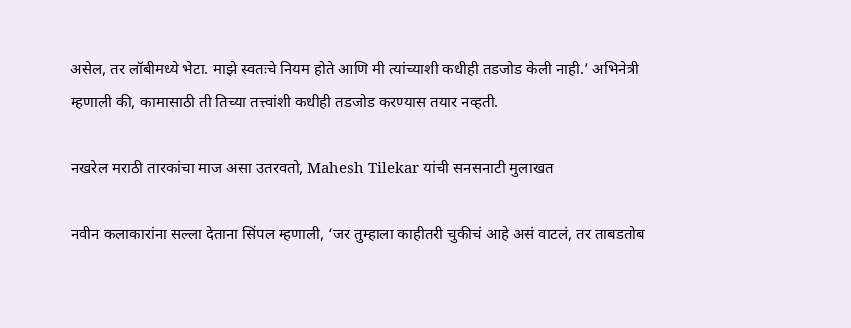असेल, तर लॉबीमध्ये भेटा. माझे स्वतःचे नियम होते आणि मी त्यांच्याशी कधीही तडजोड केली नाही.’ अभिनेत्री म्हणाली की, कामासाठी ती तिच्या तत्त्वांशी कधीही तडजोड करण्यास तयार नव्हती.

नखरेल मराठी तारकांचा माज असा उतरवतो, Mahesh Tilekar यांची सनसनाटी मुलाखत

नवीन कलाकारांना सल्ला देताना सिंपल म्हणाली, ‘जर तुम्हाला काहीतरी चुकीचं आहे असं वाटलं, तर ताबडतोब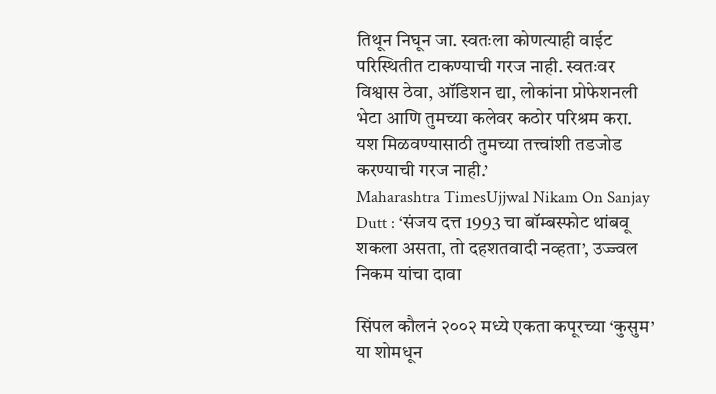तिथून निघून जा. स्वतःला कोणत्याही वाईट परिस्थितीत टाकण्याची गरज नाही. स्वतःवर विश्वास ठेवा, ऑडिशन द्या, लोकांना प्रोफेशनली भेटा आणि तुमच्या कलेवर कठोर परिश्रम करा. यश मिळवण्यासाठी तुमच्या तत्त्वांशी तडजोड करण्याची गरज नाही.’
Maharashtra TimesUjjwal Nikam On Sanjay Dutt : ‘संजय दत्त 1993 चा बॉम्बस्फोट थांबवू शकला असता, तो दहशतवादी नव्हता’, उज्ज्वल निकम यांचा दावा

सिंपल कौलनं २००२ मध्ये एकता कपूरच्या ‘कुसुम’ या शोमधून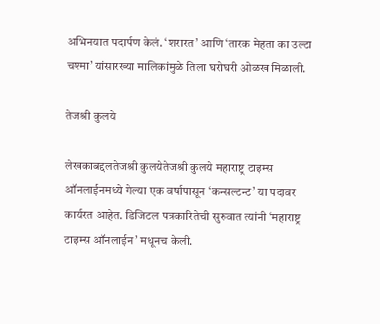अभिनयात पदार्पण केलं. ‘शरारत’ आणि ‘तारक मेहता का उल्टा चश्मा’ यांसारख्या मालिकांमुळे तिला घरोघरी ओळख मिळाली.

तेजश्री कुलये

लेखकाबद्दलतेजश्री कुलयेतेजश्री कुलये महाराष्ट्र टाइम्स ऑनलाईनमध्ये गेल्या एक वर्षापासून ‘कन्सल्टन्ट’ या पदावर कार्यरत आहेत. डिजिटल पत्रकारितेची सुरुवात त्यांनी ‘महाराष्ट्र टाइम्स ऑनलाईन’ मधूनच केली.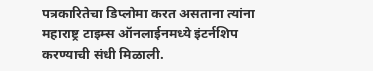पत्रकारितेचा डिप्लोमा करत असताना त्यांना महाराष्ट्र टाइम्स ऑनलाईनमध्ये इंटर्नशिप करण्याची संधी मिळाली.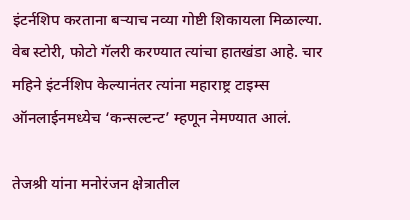इंटर्नशिप करताना बऱ्याच नव्या गोष्टी शिकायला मिळाल्या. वेब स्टोरी, फोटो गॅलरी करण्यात त्यांचा हातखंडा आहे. चार महिने इंटर्नशिप केल्यानंतर त्यांना महाराष्ट्र टाइम्स ऑनलाईनमध्येच ‘कन्सल्टन्ट’ म्हणून नेमण्यात आलं.

तेजश्री यांना मनोरंजन क्षेत्रातील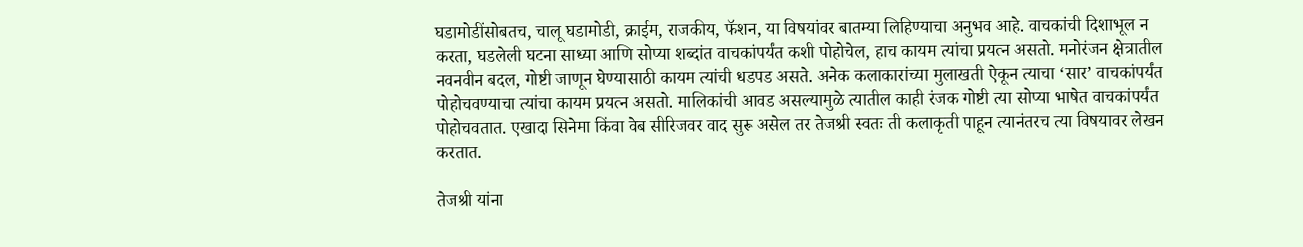घडामोडींसोबतच, चालू घडामोडी, क्राईम, राजकीय, फॅशन, या विषयांवर बातम्या लिहिण्याचा अनुभव आहे. वाचकांची दिशाभूल न करता, घडलेली घटना साध्या आणि सोप्या शब्दांत वाचकांपर्यंत कशी पोहोचेल, हाच कायम त्यांचा प्रयत्न असतो. मनोरंजन क्षेत्रातील नवनवीन बदल, गोष्टी जाणून घेण्यासाठी कायम त्यांची धडपड असते. अनेक कलाकारांच्या मुलाखती ऐकून त्याचा ‘सार’ वाचकांपर्यंत पोहोचवण्याचा त्यांचा कायम प्रयत्न असतो. मालिकांची आवड असल्यामुळे त्यातील काही रंजक गोष्टी त्या सोप्या भाषेत वाचकांपर्यंत पोहोचवतात. एखादा सिनेमा किंवा वेब सीरिजवर वाद सुरू असेल तर तेजश्री स्वतः ती कलाकृती पाहून त्यानंतरच त्या विषयावर लेखन करतात.

तेजश्री यांना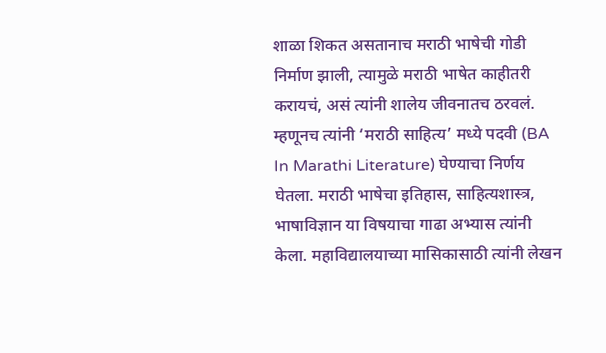शाळा शिकत असतानाच मराठी भाषेची गोडी निर्माण झाली, त्यामुळे मराठी भाषेत काहीतरी करायचं, असं त्यांनी शालेय जीवनातच ठरवलं. म्हणूनच त्यांनी ‘मराठी साहित्य’ मध्ये पदवी (BA In Marathi Literature) घेण्याचा निर्णय घेतला. मराठी भाषेचा इतिहास, साहित्यशास्त्र, भाषाविज्ञान या विषयाचा गाढा अभ्यास त्यांनी केला. महाविद्यालयाच्या मासिकासाठी त्यांनी लेखन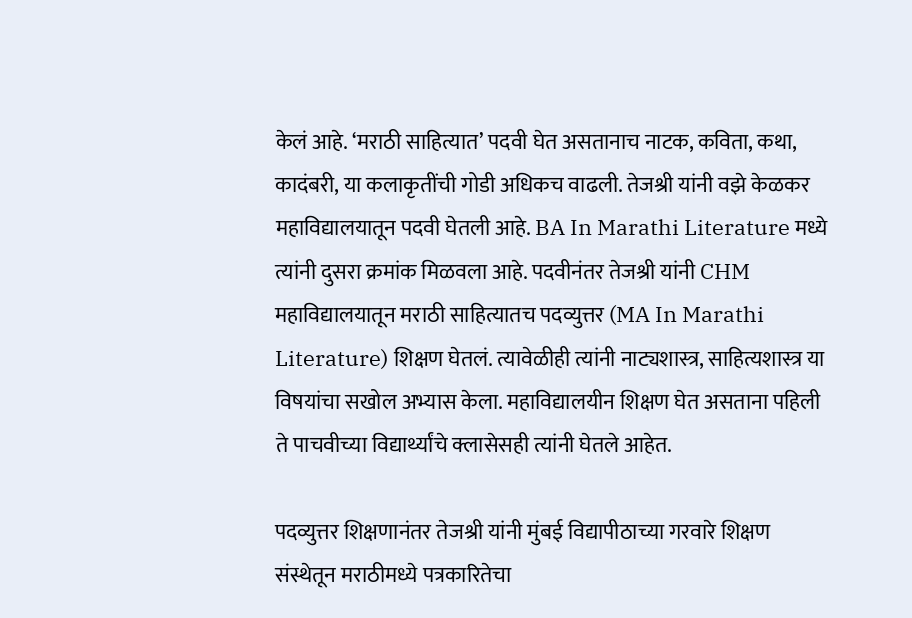केलं आहे. ‘मराठी साहित्यात’ पदवी घेत असतानाच नाटक, कविता, कथा, कादंबरी, या कलाकृतींची गोडी अधिकच वाढली. तेजश्री यांनी वझे केळकर महाविद्यालयातून पदवी घेतली आहे. BA In Marathi Literature मध्ये त्यांनी दुसरा क्रमांक मिळवला आहे. पदवीनंतर तेजश्री यांनी CHM महाविद्यालयातून मराठी साहित्यातच पदव्युत्तर (MA In Marathi Literature) शिक्षण घेतलं. त्यावेळीही त्यांनी नाट्यशास्त्र, साहित्यशास्त्र या विषयांचा सखोल अभ्यास केला. महाविद्यालयीन शिक्षण घेत असताना पहिली ते पाचवीच्या विद्यार्थ्यांचे क्लासेसही त्यांनी घेतले आहेत.

पदव्युत्तर शिक्षणानंतर तेजश्री यांनी मुंबई विद्यापीठाच्या गरवारे शिक्षण संस्थेतून मराठीमध्ये पत्रकारितेचा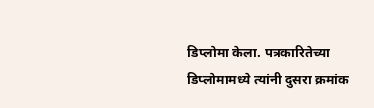डिप्लोमा केला. पत्रकारितेच्या डिप्लोमामध्ये त्यांनी दुसरा क्रमांक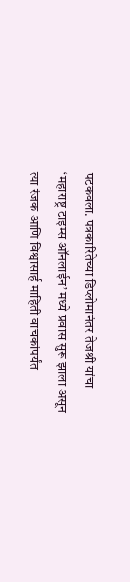पटकवला. पत्रकारितेच्या डिप्लोमानंतर तेजश्री यांचा ‘महाराष्ट्र टाइम्स ऑनलाईन’ मध्ये प्रवास सुरू झाला असून त्या रंजक आणि विश्वासार्ह माहिती वाचकांपर्यंत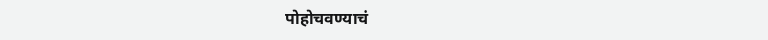पोहोचवण्याचं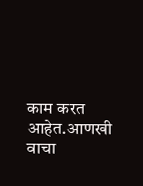काम करत आहेत.आणखी वाचा